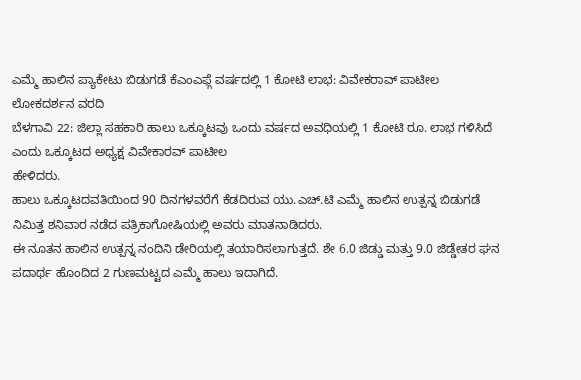ಎಮ್ಮೆ ಹಾಲಿನ ಪ್ಯಾಕೇಟು ಬಿಡುಗಡೆ ಕೆಎಂಎಫ್ಗೆ ವರ್ಷದಲ್ಲಿ 1 ಕೋಟಿ ಲಾಭ: ವಿವೇಕರಾವ್ ಪಾಟೀಲ
ಲೋಕದರ್ಶನ ವರದಿ
ಬೆಳಗಾವಿ 22: ಜಿಲ್ಲಾ ಸಹಕಾರಿ ಹಾಲು ಒಕ್ಕೂಟವು ಒಂದು ವರ್ಷದ ಅವಧಿಯಲ್ಲಿ 1 ಕೋಟಿ ರೂ. ಲಾಭ ಗಳಿಸಿದೆ ಎಂದು ಒಕ್ಕೂಟದ ಅಧ್ಯಕ್ಷ ವಿವೇಕಾರವ್ ಪಾಟೀಲ
ಹೇಳಿದರು.
ಹಾಲು ಒಕ್ಕೂಟದವತಿಯಿಂದ 90 ದಿನಗಳವರೆಗೆ ಕೆಡದಿರುವ ಯು.ಎಚ್.ಟಿ ಎಮ್ಮೆ ಹಾಲಿನ ಉತ್ಪನ್ನ ಬಿಡುಗಡೆ ನಿಮಿತ್ತ ಶನಿವಾರ ನಡೆದ ಪತ್ರಿಕಾಗೋಷಿಯಲ್ಲಿ ಅವರು ಮಾತನಾಡಿದರು.
ಈ ನೂತನ ಹಾಲಿನ ಉತ್ಪನ್ನ ನಂದಿನಿ ಡೇರಿಯಲ್ಲಿ ತಯಾರಿಸಲಾಗುತ್ತದೆ. ಶೇ 6.0 ಜಿಡ್ಡು ಮತ್ತು 9.0 ಜಿಡ್ಡೇತರ ಘನ ಪದಾರ್ಥ ಹೊಂದಿದ 2 ಗುಣಮಟ್ಟದ ಎಮ್ಮೆ ಹಾಲು ಇದಾಗಿದೆ.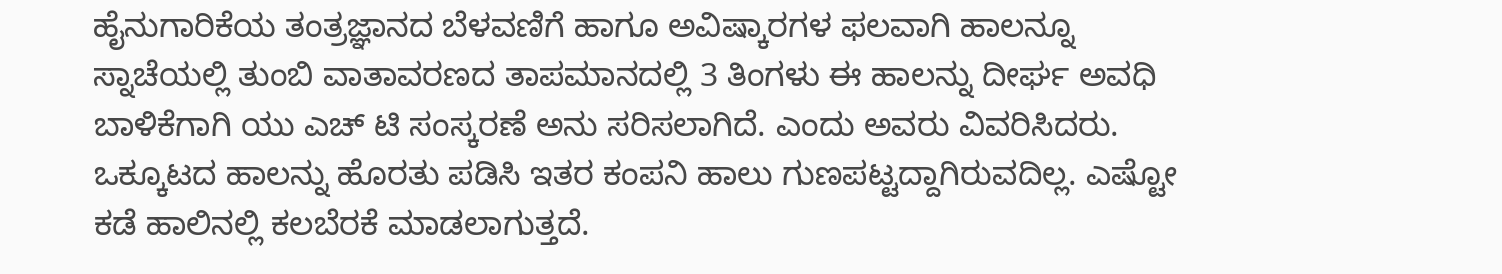ಹೈನುಗಾರಿಕೆಯ ತಂತ್ರಜ್ಞಾನದ ಬೆಳವಣಿಗೆ ಹಾಗೂ ಅವಿಷ್ಕಾರಗಳ ಫಲವಾಗಿ ಹಾಲನ್ನೂ ಸ್ನಾಚೆಯಲ್ಲಿ ತುಂಬಿ ವಾತಾವರಣದ ತಾಪಮಾನದಲ್ಲಿ 3 ತಿಂಗಳು ಈ ಹಾಲನ್ನು ದೀರ್ಘ ಅವಧಿ ಬಾಳಿಕೆಗಾಗಿ ಯು ಎಚ್ ಟಿ ಸಂಸ್ಕರಣೆ ಅನು ಸರಿಸಲಾಗಿದೆ. ಎಂದು ಅವರು ವಿವರಿಸಿದರು.
ಒಕ್ಕೂಟದ ಹಾಲನ್ನು ಹೊರತು ಪಡಿಸಿ ಇತರ ಕಂಪನಿ ಹಾಲು ಗುಣಪಟ್ಟದ್ದಾಗಿರುವದಿಲ್ಲ. ಎಷ್ಟೋ ಕಡೆ ಹಾಲಿನಲ್ಲಿ ಕಲಬೆರಕೆ ಮಾಡಲಾಗುತ್ತದೆ.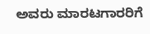ಅವರು ಮಾರಟಗಾರರಿಗೆ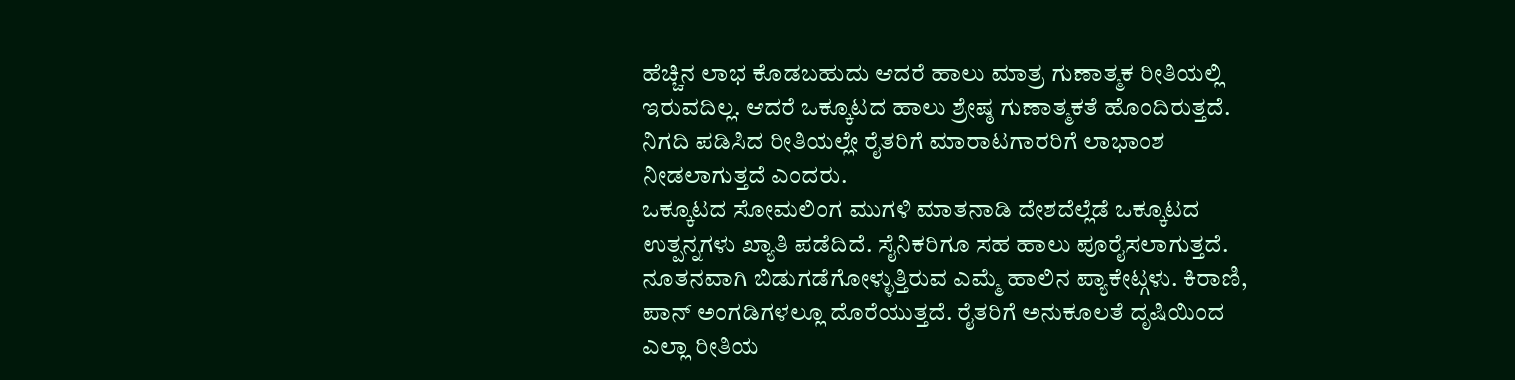ಹೆಚ್ಚಿನ ಲಾಭ ಕೊಡಬಹುದು ಆದರೆ ಹಾಲು ಮಾತ್ರ ಗುಣಾತ್ಮಕ ರೀತಿಯಲ್ಲಿ ಇರುವದಿಲ್ಲ. ಆದರೆ ಒಕ್ಕೂಟದ ಹಾಲು ಶ್ರೇಷ್ಠ ಗುಣಾತ್ಮಕತೆ ಹೊಂದಿರುತ್ತದೆ. ನಿಗದಿ ಪಡಿಸಿದ ರೀತಿಯಲ್ಲೇ ರೈತರಿಗೆ ಮಾರಾಟಗಾರರಿಗೆ ಲಾಭಾಂಶ ನೀಡಲಾಗುತ್ತದೆ ಎಂದರು.
ಒಕ್ಕೂಟದ ಸೋಮಲಿಂಗ ಮುಗಳಿ ಮಾತನಾಡಿ ದೇಶದೆಲ್ಲೆಡೆ ಒಕ್ಕೂಟದ ಉತ್ಪನ್ನಗಳು ಖ್ಯಾತಿ ಪಡೆದಿದೆ. ಸೈನಿಕರಿಗೂ ಸಹ ಹಾಲು ಪೂರೈಸಲಾಗುತ್ತದೆ. ನೂತನವಾಗಿ ಬಿಡುಗಡೆಗೋಳ್ಳುತ್ತಿರುವ ಎಮ್ಮೆ ಹಾಲಿನ ಪ್ಯಾಕೇಟ್ಗಳು. ಕಿರಾಣಿ, ಪಾನ್ ಅಂಗಡಿಗಳಲ್ಲೂ ದೊರೆಯುತ್ತದೆ. ರೈತರಿಗೆ ಅನುಕೂಲತೆ ದೃಷಿಯಿಂದ ಎಲ್ಲಾ ರೀತಿಯ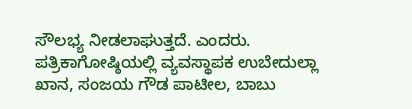ಸೌಲಭ್ಯ ನೀಡಲಾಘುತ್ತದೆ. ಎಂದರು.
ಪತ್ರಿಕಾಗೋಷ್ಠಿಯಲ್ಲಿ ವ್ಯವಸ್ಥಾಪಕ ಉಬೇದುಲ್ಲಾ ಖಾನ, ಸಂಜಯ ಗೌಡ ಪಾಟೀಲ, ಬಾಬು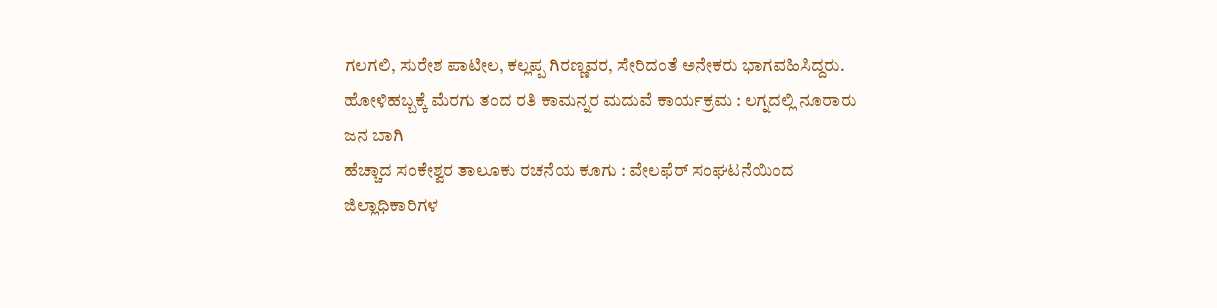ಗಲಗಲಿ, ಸುರೇಶ ಪಾಟೀಲ, ಕಲ್ಲಪ್ಪ ಗಿರಣ್ಣವರ, ಸೇರಿದಂತೆ ಅನೇಕರು ಭಾಗವಹಿಸಿದ್ದರು.
ಹೋಳಿಹಬ್ಬಕ್ಕೆ ಮೆರಗು ತಂದ ರತಿ ಕಾಮನ್ನರ ಮದುವೆ ಕಾರ್ಯಕ್ರಮ : ಲಗ್ನದಲ್ಲಿ ನೂರಾರು ಜನ ಬಾಗಿ
ಹೆಚ್ಚಾದ ಸಂಕೇಶ್ವರ ತಾಲೂಕು ರಚನೆಯ ಕೂಗು : ವೇಲಫೆರ್ ಸಂಘಟನೆಯಿಂದ ಜಿಲ್ಲಾಧಿಕಾರಿಗಳ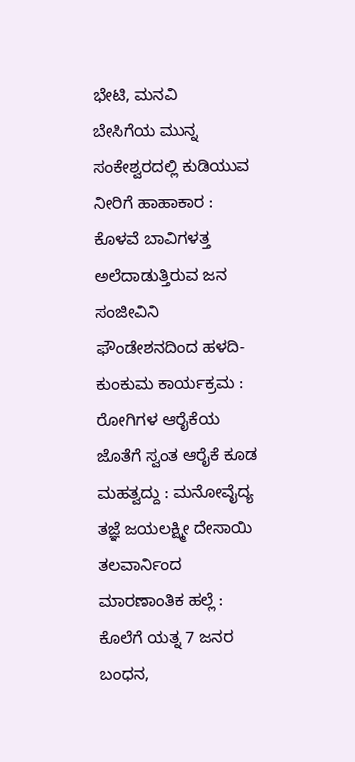ಭೇಟಿ, ಮನವಿ
ಬೇಸಿಗೆಯ ಮುನ್ನ ಸಂಕೇಶ್ವರದಲ್ಲಿ ಕುಡಿಯುವ ನೀರಿಗೆ ಹಾಹಾಕಾರ : ಕೊಳವೆ ಬಾವಿಗಳತ್ತ ಅಲೆದಾಡುತ್ತಿರುವ ಜನ
ಸಂಜೀವಿನಿ ಫೌಂಡೇಶನದಿಂದ ಹಳದಿ-ಕುಂಕುಮ ಕಾರ್ಯಕ್ರಮ : ರೋಗಿಗಳ ಆರೈಕೆಯ ಜೊತೆಗೆ ಸ್ವಂತ ಆರೈಕೆ ಕೂಡ ಮಹತ್ವದ್ದು : ಮನೋವೈದ್ಯ ತಜ್ಞೆ ಜಯಲಕ್ಷ್ಮೀ ದೇಸಾಯಿ
ತಲವಾರ್ನಿಂದ ಮಾರಣಾಂತಿಕ ಹಲ್ಲೆ : ಕೊಲೆಗೆ ಯತ್ನ 7 ಜನರ ಬಂಧನ,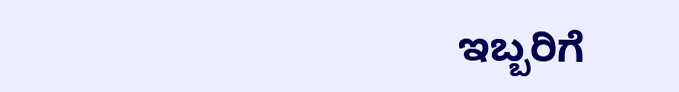ಇಬ್ಬರಿಗೆ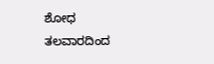ಶೋಧ
ತಲವಾರದಿಂದ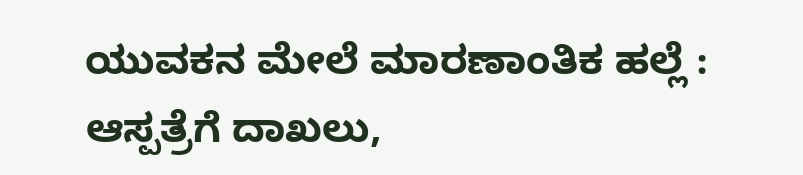ಯುವಕನ ಮೇಲೆ ಮಾರಣಾಂತಿಕ ಹಲ್ಲೆ : ಆಸ್ಪತ್ರೆಗೆ ದಾಖಲು,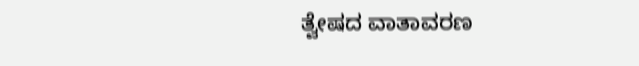ತ್ವೇಷದ ವಾತಾವರಣ